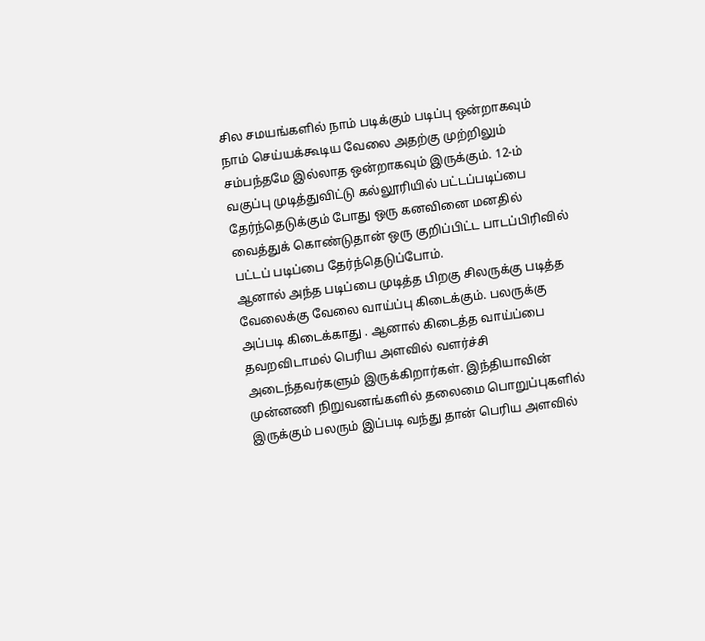சில சமயங்களில் நாம் படிக்கும் படிப்பு ஒன்றாகவும் நாம் செய்யக்கூடிய வேலை அதற்கு முற்றிலும் சம்பந்தமே இல்லாத ஒன்றாகவும் இருக்கும். 12-ம் வகுப்பு முடித்துவிட்டு கல்லூரியில் பட்டப்படிப்பை தேர்ந்தெடுக்கும் போது ஒரு கனவினை மனதில் வைத்துக் கொண்டுதான் ஒரு குறிப்பிட்ட பாடப்பிரிவில் பட்டப் படிப்பை தேர்ந்தெடுப்போம்.
ஆனால் அந்த படிப்பை முடித்த பிறகு சிலருக்கு படித்த வேலைக்கு வேலை வாய்ப்பு கிடைக்கும். பலருக்கு அப்படி கிடைக்காது . ஆனால் கிடைத்த வாய்ப்பை தவறவிடாமல் பெரிய அளவில் வளர்ச்சி அடைந்தவர்களும் இருக்கிறார்கள். இந்தியாவின் முன்னணி நிறுவனங்களில் தலைமை பொறுப்புகளில் இருக்கும் பலரும் இப்படி வந்து தான் பெரிய அளவில்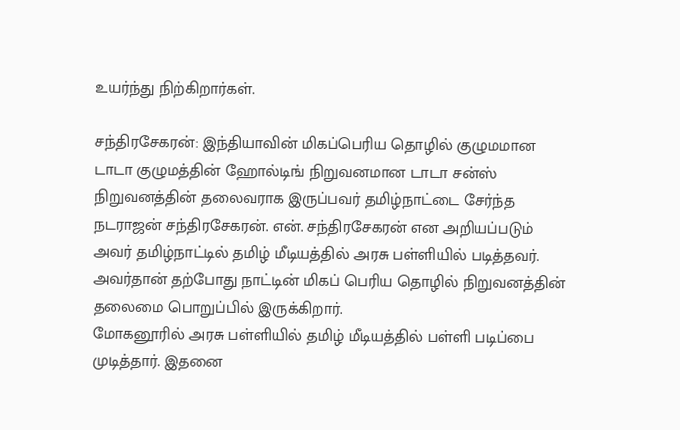உயர்ந்து நிற்கிறார்கள்.

சந்திரசேகரன்: இந்தியாவின் மிகப்பெரிய தொழில் குழுமமான டாடா குழுமத்தின் ஹோல்டிங் நிறுவனமான டாடா சன்ஸ் நிறுவனத்தின் தலைவராக இருப்பவர் தமிழ்நாட்டை சேர்ந்த நடராஜன் சந்திரசேகரன். என். சந்திரசேகரன் என அறியப்படும் அவர் தமிழ்நாட்டில் தமிழ் மீடியத்தில் அரசு பள்ளியில் படித்தவர். அவர்தான் தற்போது நாட்டின் மிகப் பெரிய தொழில் நிறுவனத்தின் தலைமை பொறுப்பில் இருக்கிறார்.
மோகனூரில் அரசு பள்ளியில் தமிழ் மீடியத்தில் பள்ளி படிப்பை முடித்தார். இதனை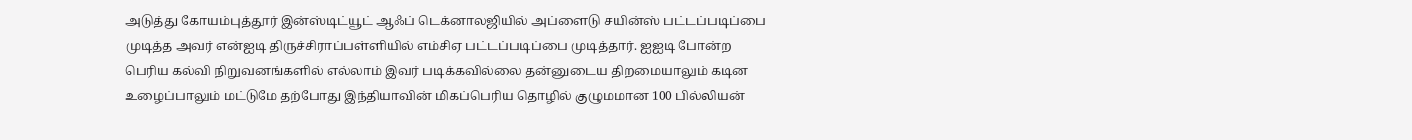அடுத்து கோயம்புத்தூர் இன்ஸ்டிட்யூட் ஆஃப் டெக்னாலஜியில் அப்ளைடு சயின்ஸ் பட்டப்படிப்பை முடித்த அவர் என்ஐடி திருச்சிராப்பள்ளியில் எம்சிஏ பட்டப்படிப்பை முடித்தார். ஐஐடி போன்ற பெரிய கல்வி நிறுவனங்களில் எல்லாம் இவர் படிக்கவில்லை தன்னுடைய திறமையாலும் கடின உழைப்பாலும் மட்டுமே தற்போது இந்தியாவின் மிகப்பெரிய தொழில் குழுமமான 100 பில்லியன்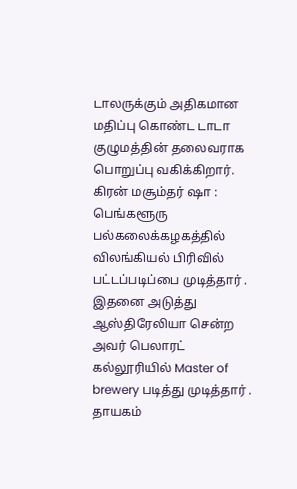டாலருக்கும் அதிகமான மதிப்பு கொண்ட டாடா குழுமத்தின் தலைவராக பொறுப்பு வகிக்கிறார்.
கிரன் மசூம்தர் ஷா : பெங்களூரு பல்கலைக்கழகத்தில் விலங்கியல் பிரிவில் பட்டப்படிப்பை முடித்தார் . இதனை அடுத்து ஆஸ்திரேலியா சென்ற அவர் பெலாரட் கல்லூரியில் Master of brewery படித்து முடித்தார் . தாயகம்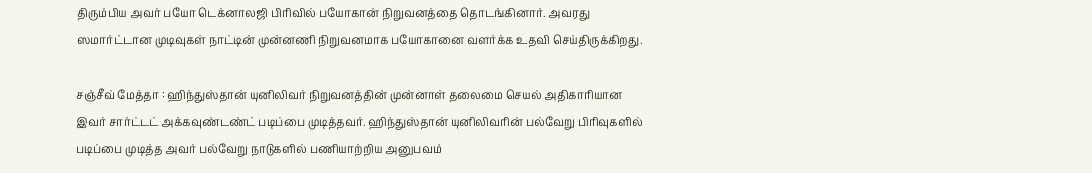திரும்பிய அவர் பயோ டெக்னாலஜி பிரிவில் பயோகான் நிறுவனத்தை தொடங்கினார். அவரது ஸமார்ட்டான முடிவுகள் நாட்டின் முன்னணி நிறுவனமாக பயோகானை வளர்க்க உதவி செய்திருக்கிறது.

சஞ்சீவ் மேத்தா : ஹிந்துஸ்தான் யுனிலிவர் நிறுவனத்தின் முன்னாள் தலைமை செயல் அதிகாரியான இவர் சார்ட்டட் அக்கவுண்டண்ட் படிப்பை முடித்தவர். ஹிந்துஸ்தான் யுனிலிவரின் பல்வேறு பிரிவுகளில் படிப்பை முடித்த அவர் பல்வேறு நாடுகளில் பணியாற்றிய அனுபவம்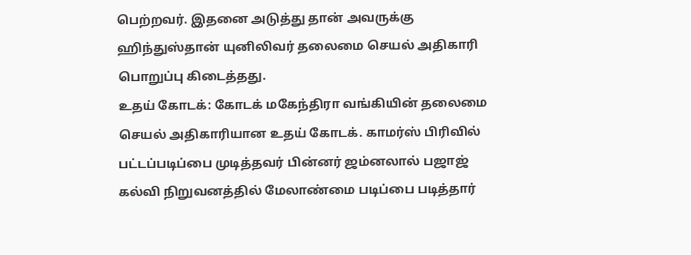பெற்றவர். இதனை அடுத்து தான் அவருக்கு ஹிந்துஸ்தான் யுனிலிவர் தலைமை செயல் அதிகாரி பொறுப்பு கிடைத்தது.
உதய் கோடக்: கோடக் மகேந்திரா வங்கியின் தலைமை செயல் அதிகாரியான உதய் கோடக். காமர்ஸ் பிரிவில் பட்டப்படிப்பை முடித்தவர் பின்னர் ஜம்னலால் பஜாஜ் கல்வி நிறுவனத்தில் மேலாண்மை படிப்பை படித்தார்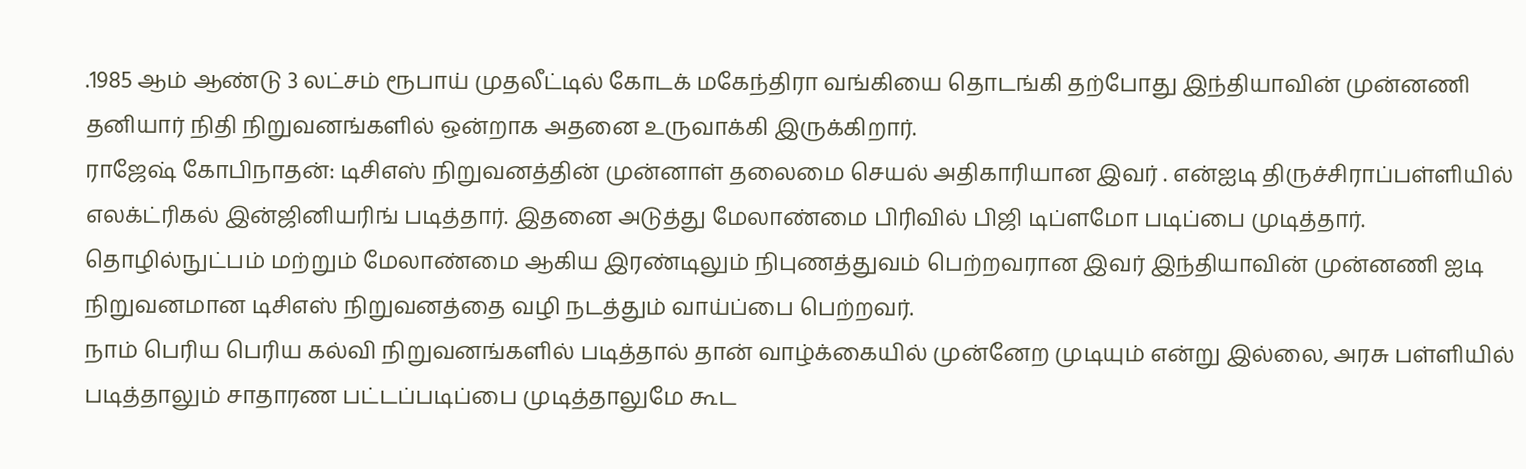.1985 ஆம் ஆண்டு 3 லட்சம் ரூபாய் முதலீட்டில் கோடக் மகேந்திரா வங்கியை தொடங்கி தற்போது இந்தியாவின் முன்னணி தனியார் நிதி நிறுவனங்களில் ஒன்றாக அதனை உருவாக்கி இருக்கிறார்.
ராஜேஷ் கோபிநாதன்: டிசிஎஸ் நிறுவனத்தின் முன்னாள் தலைமை செயல் அதிகாரியான இவர் . என்ஐடி திருச்சிராப்பள்ளியில் எலக்ட்ரிகல் இன்ஜினியரிங் படித்தார். இதனை அடுத்து மேலாண்மை பிரிவில் பிஜி டிப்ளமோ படிப்பை முடித்தார். தொழில்நுட்பம் மற்றும் மேலாண்மை ஆகிய இரண்டிலும் நிபுணத்துவம் பெற்றவரான இவர் இந்தியாவின் முன்னணி ஐடி நிறுவனமான டிசிஎஸ் நிறுவனத்தை வழி நடத்தும் வாய்ப்பை பெற்றவர்.
நாம் பெரிய பெரிய கல்வி நிறுவனங்களில் படித்தால் தான் வாழ்க்கையில் முன்னேற முடியும் என்று இல்லை, அரசு பள்ளியில் படித்தாலும் சாதாரண பட்டப்படிப்பை முடித்தாலுமே கூட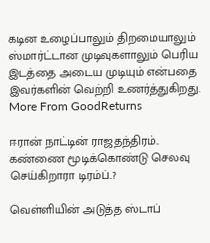கடின உழைப்பாலும் திறமையாலும் ஸ்மார்ட்டான முடிவுகளாலும் பெரிய இடத்தை அடைய முடியும் என்பதை இவர்களின் வெற்றி உணர்த்துகிறது.
More From GoodReturns

ஈரான் நாட்டின் ராஜதந்திரம்.. கண்ணை மூடிக்கொண்டு செலவு செய்கிறாரா டிரம்ப்..?

வெள்ளியின் அடுத்த ஸ்டாப்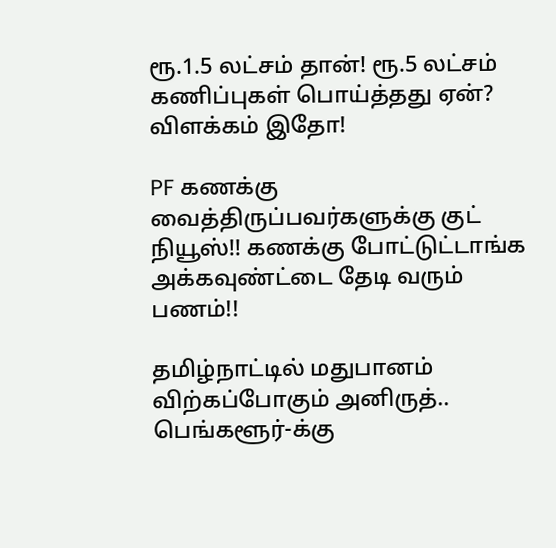ரூ.1.5 லட்சம் தான்! ரூ.5 லட்சம் கணிப்புகள் பொய்த்தது ஏன்? விளக்கம் இதோ!

PF கணக்கு வைத்திருப்பவர்களுக்கு குட் நியூஸ்!! கணக்கு போட்டுட்டாங்க அக்கவுண்ட்டை தேடி வரும் பணம்!!

தமிழ்நாட்டில் மதுபானம் விற்கப்போகும் அனிருத்.. பெங்களூர்-க்கு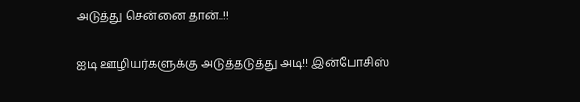அடுத்து சென்னை தான்..!!

ஐடி ஊழியர்களுக்கு அடுத்தடுத்து அடி!! இன்போசிஸ்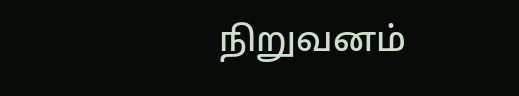நிறுவனம்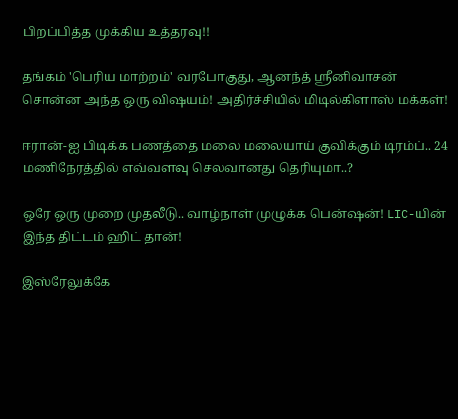பிறப்பித்த முக்கிய உத்தரவு!!

தங்கம் 'பெரிய மாற்றம்' வரபோகுது, ஆனந்த் ஸ்ரீனிவாசன் சொன்ன அந்த ஒரு விஷயம்! அதிர்ச்சியில் மிடில்கிளாஸ் மக்கள்!

ஈரான்-ஐ பிடிக்க பணத்தை மலை மலையாய் குவிக்கும் டிரம்ப்.. 24 மணிநேரத்தில் எவ்வளவு செலவானது தெரியுமா..?

ஒரே ஒரு முறை முதலீடு.. வாழ்நாள் முழுக்க பென்ஷன்! LIC-யின் இந்த திட்டம் ஹிட் தான்!

இஸ்ரேலுக்கே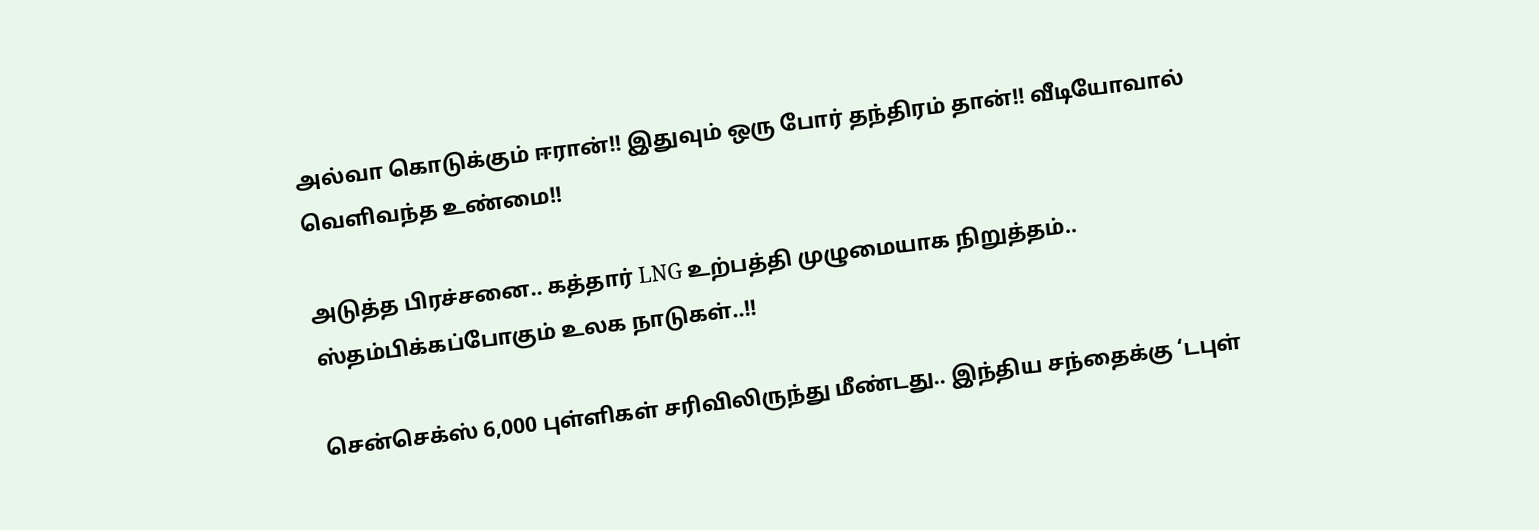அல்வா கொடுக்கும் ஈரான்!! இதுவும் ஒரு போர் தந்திரம் தான்!! வீடியோவால் வெளிவந்த உண்மை!!

அடுத்த பிரச்சனை.. கத்தார் LNG உற்பத்தி முழுமையாக நிறுத்தம்.. ஸ்தம்பிக்கப்போகும் உலக நாடுகள்..!!

சென்செக்ஸ் 6,000 புள்ளிகள் சரிவிலிருந்து மீண்டது.. இந்திய சந்தைக்கு ‘டபுள்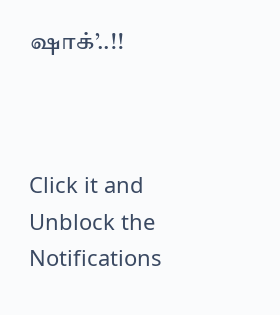ஷாக்’..!!



Click it and Unblock the Notifications